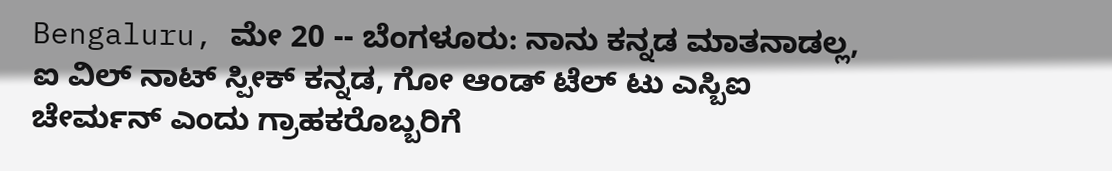Bengaluru, ಮೇ 20 -- ಬೆಂಗಳೂರು: ನಾನು ಕನ್ನಡ ಮಾತನಾಡಲ್ಲ, ಐ ವಿಲ್ ನಾಟ್ ಸ್ಪೀಕ್ ಕನ್ನಡ, ಗೋ ಆಂಡ್ ಟೆಲ್ ಟು ಎಸ್ಬಿಐ ಚೇರ್ಮನ್ ಎಂದು ಗ್ರಾಹಕರೊಬ್ಬರಿಗೆ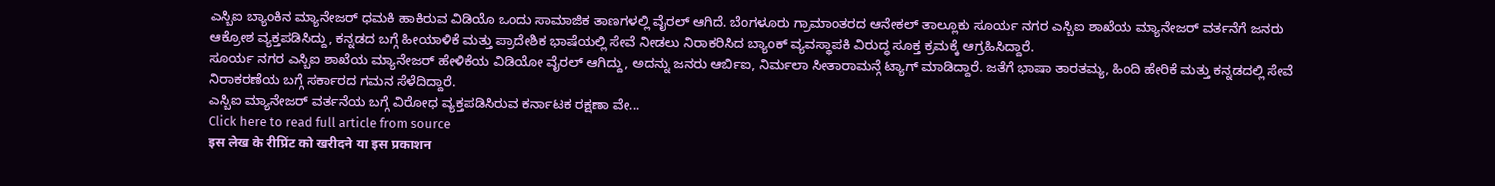ಎಸ್ಬಿಐ ಬ್ಯಾಂಕಿನ ಮ್ಯಾನೇಜರ್ ಧಮಕಿ ಹಾಕಿರುವ ವಿಡಿಯೊ ಒಂದು ಸಾಮಾಜಿಕ ತಾಣಗಳಲ್ಲಿ ವೈರಲ್ ಆಗಿದೆ. ಬೆಂಗಳೂರು ಗ್ರಾಮಾಂತರದ ಆನೇಕಲ್ ತಾಲ್ಲೂಕು ಸೂರ್ಯ ನಗರ ಎಸ್ಬಿಐ ಶಾಖೆಯ ಮ್ಯಾನೇಜರ್ ವರ್ತನೆಗೆ ಜನರು ಆಕ್ರೋಶ ವ್ಯಕ್ತಪಡಿಸಿದ್ದು, ಕನ್ನಡದ ಬಗ್ಗೆ ಹೀಯಾಳಿಕೆ ಮತ್ತು ಪ್ರಾದೇಶಿಕ ಭಾಷೆಯಲ್ಲಿ ಸೇವೆ ನೀಡಲು ನಿರಾಕರಿಸಿದ ಬ್ಯಾಂಕ್ ವ್ಯವಸ್ಥಾಪಕಿ ವಿರುದ್ಧ ಸೂಕ್ತ ಕ್ರಮಕ್ಕೆ ಆಗ್ರಹಿಸಿದ್ದಾರೆ.
ಸೂರ್ಯ ನಗರ ಎಸ್ಬಿಐ ಶಾಖೆಯ ಮ್ಯಾನೇಜರ್ ಹೇಳಿಕೆಯ ವಿಡಿಯೋ ವೈರಲ್ ಆಗಿದ್ದು, ಅದನ್ನು ಜನರು ಆರ್ಬಿಐ, ನಿರ್ಮಲಾ ಸೀತಾರಾಮನ್ಗೆ ಟ್ಯಾಗ್ ಮಾಡಿದ್ದಾರೆ. ಜತೆಗೆ ಭಾಷಾ ತಾರತಮ್ಯ, ಹಿಂದಿ ಹೇರಿಕೆ ಮತ್ತು ಕನ್ನಡದಲ್ಲಿ ಸೇವೆ ನಿರಾಕರಣೆಯ ಬಗ್ಗೆ ಸರ್ಕಾರದ ಗಮನ ಸೆಳೆದಿದ್ದಾರೆ.
ಎಸ್ಬಿಐ ಮ್ಯಾನೇಜರ್ ವರ್ತನೆಯ ಬಗ್ಗೆ ವಿರೋಧ ವ್ಯಕ್ತಪಡಿಸಿರುವ ಕರ್ನಾಟಕ ರಕ್ಷಣಾ ವೇ...
Click here to read full article from source
इस लेख के रीप्रिंट को खरीदने या इस प्रकाशन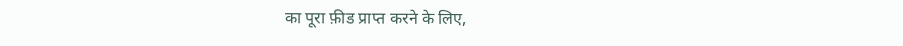का पूरा फ़ीड प्राप्त करने के लिए,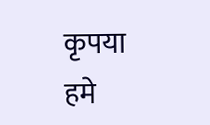कृपया
हमे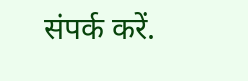संपर्क करें.